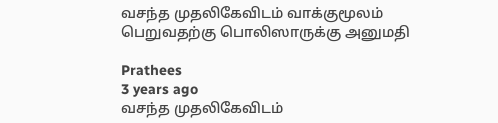வசந்த முதலிகேவிடம் வாக்குமூலம் பெறுவதற்கு பொலிஸாருக்கு அனுமதி

Prathees
3 years ago
வசந்த முதலிகேவிடம்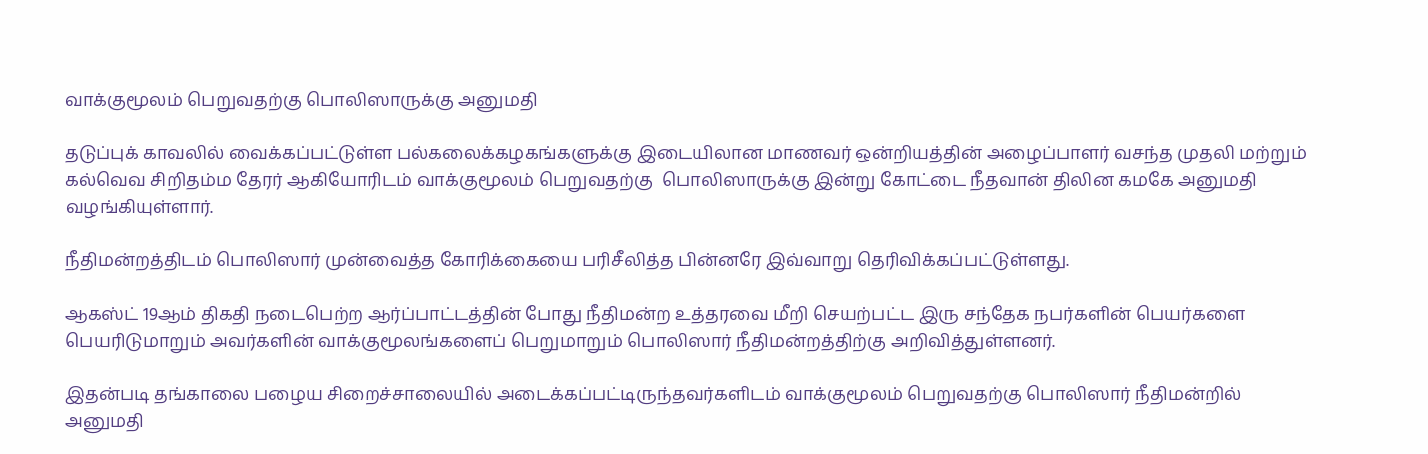வாக்குமூலம் பெறுவதற்கு பொலிஸாருக்கு அனுமதி

தடுப்புக் காவலில் வைக்கப்பட்டுள்ள பல்கலைக்கழகங்களுக்கு இடையிலான மாணவர் ஒன்றியத்தின் அழைப்பாளர் வசந்த முதலி மற்றும் கல்வெவ சிறிதம்ம தேரர் ஆகியோரிடம் வாக்குமூலம் பெறுவதற்கு  பொலிஸாருக்கு இன்று கோட்டை நீதவான் திலின கமகே அனுமதி வழங்கியுள்ளார்.

நீதிமன்றத்திடம் பொலிஸார் முன்வைத்த கோரிக்கையை பரிசீலித்த பின்னரே இவ்வாறு தெரிவிக்கப்பட்டுள்ளது.

ஆகஸ்ட் 19ஆம் திகதி நடைபெற்ற ஆர்ப்பாட்டத்தின் போது நீதிமன்ற உத்தரவை மீறி செயற்பட்ட இரு சந்தேக நபர்களின் பெயர்களை பெயரிடுமாறும் அவர்களின் வாக்குமூலங்களைப் பெறுமாறும் பொலிஸார் நீதிமன்றத்திற்கு அறிவித்துள்ளனர்.

இதன்படி தங்காலை பழைய சிறைச்சாலையில் அடைக்கப்பட்டிருந்தவர்களிடம் வாக்குமூலம் பெறுவதற்கு பொலிஸார் நீதிமன்றில் அனுமதி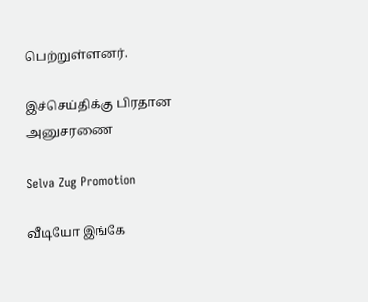பெற்றுள்ளனர்.

இச்செய்திக்கு பிரதான அனுசரணை

Selva Zug Promotion

வீடியோ இங்கே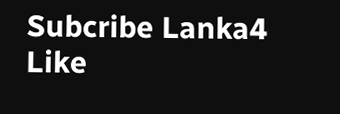Subcribe Lanka4
Like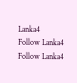Lanka4
Follow Lanka4
Follow Lanka4